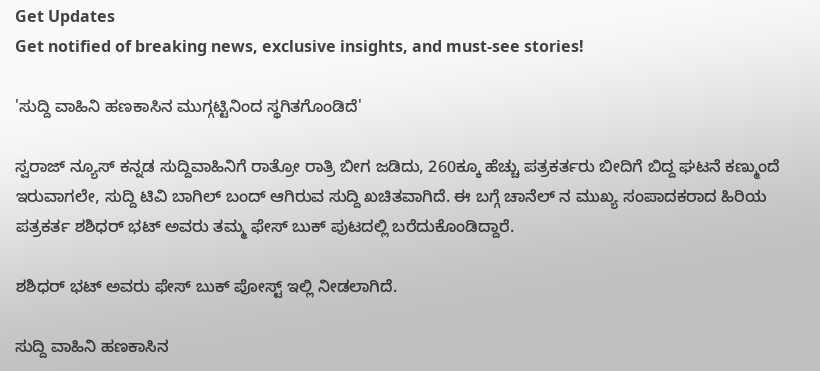Get Updates
Get notified of breaking news, exclusive insights, and must-see stories!

'ಸುದ್ದಿ ವಾಹಿನಿ ಹಣಕಾಸಿನ ಮುಗ್ಗಟ್ಟಿನಿಂದ ಸ್ಥಗಿತಗೊಂಡಿದೆ'

ಸ್ವರಾಜ್ ನ್ಯೂಸ್ ಕನ್ನಡ ಸುದ್ದಿವಾಹಿನಿಗೆ ರಾತ್ರೋ ರಾತ್ರಿ ಬೀಗ ಜಡಿದು, 260ಕ್ಕೂ ಹೆಚ್ಚು ಪತ್ರಕರ್ತರು ಬೀದಿಗೆ ಬಿದ್ದ ಘಟನೆ ಕಣ್ಮುಂದೆ ಇರುವಾಗಲೇ, ಸುದ್ದಿ ಟಿವಿ ಬಾಗಿಲ್ ಬಂದ್ ಆಗಿರುವ ಸುದ್ದಿ ಖಚಿತವಾಗಿದೆ. ಈ ಬಗ್ಗೆ ಚಾನೆಲ್ ನ ಮುಖ್ಯ ಸಂಪಾದಕರಾದ ಹಿರಿಯ ಪತ್ರಕರ್ತ ಶಶಿಧರ್ ಭಟ್ ಅವರು ತಮ್ಮ ಫೇಸ್ ಬುಕ್ ಪುಟದಲ್ಲಿ ಬರೆದುಕೊಂಡಿದ್ದಾರೆ.

ಶಶಿಧರ್ ಭಟ್ ಅವರು ಫೇಸ್ ಬುಕ್ ಪೋಸ್ಟ್ ಇಲ್ಲಿ ನೀಡಲಾಗಿದೆ.

ಸುದ್ದಿ ವಾಹಿನಿ ಹಣಕಾಸಿನ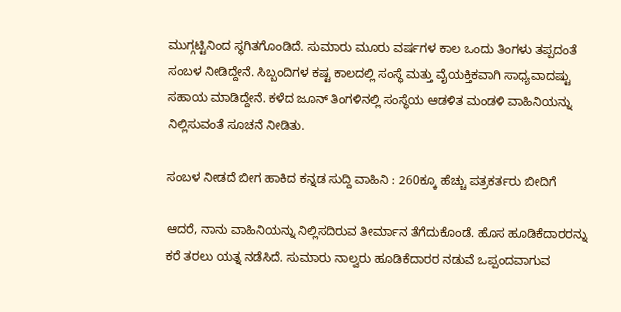ಮುಗ್ಗಟ್ಟಿನಿಂದ ಸ್ಥಗಿತಗೊಂಡಿದೆ. ಸುಮಾರು ಮೂರು ವರ್ಷಗಳ ಕಾಲ ಒಂದು ತಿಂಗಳು ತಪ್ಪದಂತೆ ಸಂಬಳ ನೀಡಿದ್ದೇನೆ. ಸಿಬ್ಬಂದಿಗಳ ಕಷ್ಟ ಕಾಲದಲ್ಲಿ ಸಂಸ್ಥೆ ಮತ್ತು ವೈಯಕ್ತಿಕವಾಗಿ ಸಾಧ್ಯವಾದಷ್ಟು ಸಹಾಯ ಮಾಡಿದ್ದೇನೆ. ಕಳೆದ ಜೂನ್ ತಿಂಗಳಿನಲ್ಲಿ ಸಂಸ್ಥೆಯ ಆಡಳಿತ ಮಂಡಳಿ ವಾಹಿನಿಯನ್ನು ನಿಲ್ಲಿಸುವಂತೆ ಸೂಚನೆ ನೀಡಿತು.

ಸಂಬಳ ನೀಡದೆ ಬೀಗ ಹಾಕಿದ ಕನ್ನಡ ಸುದ್ದಿ ವಾಹಿನಿ : 260ಕ್ಕೂ ಹೆಚ್ಚು ಪತ್ರಕರ್ತರು ಬೀದಿಗೆ

ಆದರೆ, ನಾನು ವಾಹಿನಿಯನ್ನು ನಿಲ್ಲಿಸದಿರುವ ತೀರ್ಮಾನ ತೆಗೆದುಕೊಂಡೆ. ಹೊಸ ಹೂಡಿಕೆದಾರರನ್ನು ಕರೆ ತರಲು ಯತ್ನ ನಡೆಸಿದೆ. ಸುಮಾರು ನಾಲ್ವರು ಹೂಡಿಕೆದಾರರ ನಡುವೆ ಒಪ್ಪಂದವಾಗುವ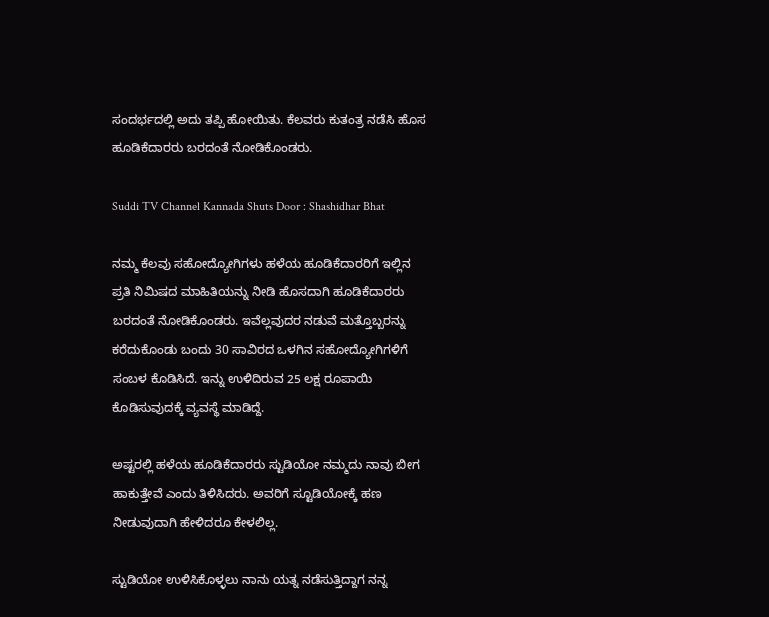ಸಂದರ್ಭದಲ್ಲಿ ಅದು ತಪ್ಪಿ ಹೋಯಿತು. ಕೆಲವರು ಕುತಂತ್ರ ನಡೆಸಿ ಹೊಸ ಹೂಡಿಕೆದಾರರು ಬರದಂತೆ ನೋಡಿಕೊಂಡರು.

Suddi TV Channel Kannada Shuts Door : Shashidhar Bhat

ನಮ್ಮ ಕೆಲವು ಸಹೋದ್ಯೋಗಿಗಳು ಹಳೆಯ ಹೂಡಿಕೆದಾರರಿಗೆ ಇಲ್ಲಿನ ಪ್ರತಿ ನಿಮಿಷದ ಮಾಹಿತಿಯನ್ನು ನೀಡಿ ಹೊಸದಾಗಿ ಹೂಡಿಕೆದಾರರು ಬರದಂತೆ ನೋಡಿಕೊಂಡರು. ಇವೆಲ್ಲವುದರ ನಡುವೆ ಮತ್ತೊಬ್ಬರನ್ನು ಕರೆದುಕೊಂಡು ಬಂದು 30 ಸಾವಿರದ ಒಳಗಿನ ಸಹೋದ್ಯೋಗಿಗಳಿಗೆ ಸಂಬಳ ಕೊಡಿಸಿದೆ. ಇನ್ನು ಉಳಿದಿರುವ 25 ಲಕ್ಷ ರೂಪಾಯಿ ಕೊಡಿಸುವುದಕ್ಕೆ ವ್ಯವಸ್ಥೆ ಮಾಡಿದ್ದೆ.

ಅಷ್ಟರಲ್ಲಿ ಹಳೆಯ ಹೂಡಿಕೆದಾರರು ಸ್ಟುಡಿಯೋ ನಮ್ಮದು ನಾವು ಬೀಗ ಹಾಕುತ್ತೇವೆ ಎಂದು ತಿಳಿಸಿದರು. ಅವರಿಗೆ ಸ್ಟೂಡಿಯೋಕ್ಕೆ ಹಣ ನೀಡುವುದಾಗಿ ಹೇಳಿದರೂ ಕೇಳಲಿಲ್ಲ.

ಸ್ಟುಡಿಯೋ ಉಳಿಸಿಕೊಳ್ಳಲು ನಾನು ಯತ್ನ ನಡೆಸುತ್ತಿದ್ದಾಗ ನನ್ನ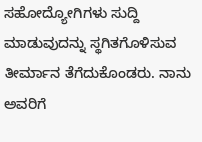ಸಹೋದ್ಯೋಗಿಗಳು ಸುದ್ದಿ ಮಾಡುವುದನ್ನು ಸ್ಥಗಿತಗೊಳಿಸುವ ತೀರ್ಮಾನ ತೆಗೆದುಕೊಂಡರು. ನಾನು ಅವರಿಗೆ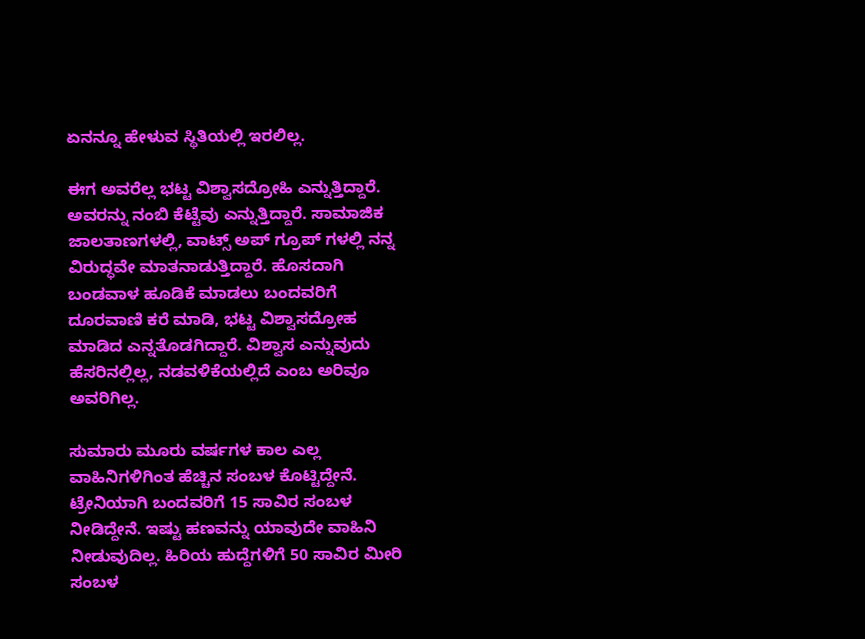ಏನನ್ನೂ ಹೇಳುವ ಸ್ಥಿತಿಯಲ್ಲಿ ಇರಲಿಲ್ಲ.

ಈಗ ಅವರೆಲ್ಲ ಭಟ್ಟ ವಿಶ್ವಾಸದ್ರೋಹಿ ಎನ್ನುತ್ತಿದ್ದಾರೆ. ಅವರನ್ನು ನಂಬಿ ಕೆಟ್ಟೆವು ಎನ್ನುತ್ತಿದ್ದಾರೆ. ಸಾಮಾಜಿಕ ಜಾಲತಾಣಗಳಲ್ಲಿ, ವಾಟ್ಸ್ ಅಪ್ ಗ್ರೂಪ್ ಗಳಲ್ಲಿ ನನ್ನ ವಿರುದ್ಧವೇ ಮಾತನಾಡುತ್ತಿದ್ದಾರೆ. ಹೊಸದಾಗಿ ಬಂಡವಾಳ ಹೂಡಿಕೆ ಮಾಡಲು ಬಂದವರಿಗೆ ದೂರವಾಣಿ ಕರೆ ಮಾಡಿ, ಭಟ್ಟ ವಿಶ್ವಾಸದ್ರೋಹ ಮಾಡಿದ ಎನ್ನತೊಡಗಿದ್ದಾರೆ. ವಿಶ್ವಾಸ ಎನ್ನುವುದು ಹೆಸರಿನಲ್ಲಿಲ್ಲ, ನಡವಳಿಕೆಯಲ್ಲಿದೆ ಎಂಬ ಅರಿವೂ ಅವರಿಗಿಲ್ಲ.

ಸುಮಾರು ಮೂರು ವರ್ಷಗಳ ಕಾಲ ಎಲ್ಲ ವಾಹಿನಿಗಳಿಗಿಂತ ಹೆಚ್ಚಿನ ಸಂಬಳ ಕೊಟ್ಟಿದ್ದೇನೆ. ಟ್ರೇನಿಯಾಗಿ ಬಂದವರಿಗೆ 15 ಸಾವಿರ ಸಂಬಳ ನೀಡಿದ್ದೇನೆ. ಇಷ್ಟು ಹಣವನ್ನು ಯಾವುದೇ ವಾಹಿನಿ ನೀಡುವುದಿಲ್ಲ. ಹಿರಿಯ ಹುದ್ದೆಗಳಿಗೆ 50 ಸಾವಿರ ಮೀರಿ ಸಂಬಳ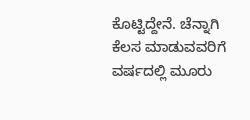ಕೊಟ್ಟಿದ್ದೇನೆ. ಚೆನ್ನಾಗಿ ಕೆಲಸ ಮಾಡುವವರಿಗೆ ವರ್ಷದಲ್ಲಿ ಮೂರು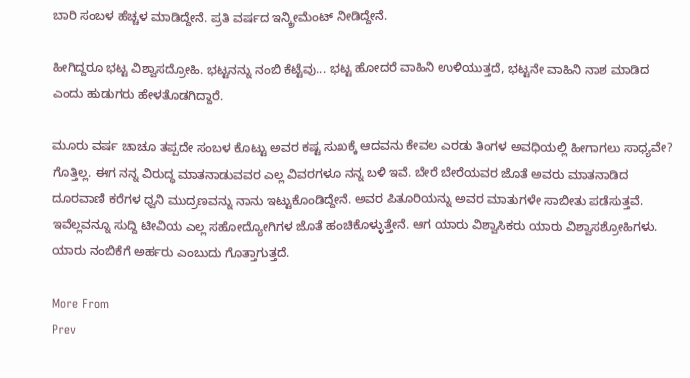ಬಾರಿ ಸಂಬಳ ಹೆಚ್ಚಳ ಮಾಡಿದ್ದೇನೆ. ಪ್ರತಿ ವರ್ಷದ ಇನ್ಕ್ರೀಮೆಂಟ್ ನೀಡಿದ್ದೇನೆ.

ಹೀಗಿದ್ದರೂ ಭಟ್ಟ ವಿಶ್ವಾಸದ್ರೋಹಿ. ಭಟ್ಟನನ್ನು ನಂಬಿ ಕೆಟ್ಟೆವು... ಭಟ್ಟ ಹೋದರೆ ವಾಹಿನಿ ಉಳಿಯುತ್ತದೆ, ಭಟ್ಟನೇ ವಾಹಿನಿ ನಾಶ ಮಾಡಿದ ಎಂದು ಹುಡುಗರು ಹೇಳತೊಡಗಿದ್ದಾರೆ.

ಮೂರು ವರ್ಷ ಚಾಚೂ ತಪ್ಪದೇ ಸಂಬಳ ಕೊಟ್ಟು ಅವರ ಕಷ್ಟ ಸುಖಕ್ಕೆ ಆದವನು ಕೇವಲ ಎರಡು ತಿಂಗಳ ಅವಧಿಯಲ್ಲಿ ಹೀಗಾಗಲು ಸಾಧ್ಯವೇ? ಗೊತ್ತಿಲ್ಲ. ಈಗ ನನ್ನ ವಿರುದ್ಧ ಮಾತನಾಡುವವರ ಎಲ್ಲ ವಿವರಗಳೂ ನನ್ನ ಬಳಿ ಇವೆ. ಬೇರೆ ಬೇರೆಯವರ ಜೊತೆ ಅವರು ಮಾತನಾಡಿದ ದೂರವಾಣಿ ಕರೆಗಳ ಧ್ವನಿ ಮುದ್ರಣವನ್ನು ನಾನು ಇಟ್ಟುಕೊಂಡಿದ್ದೇನೆ. ಅವರ ಪಿತೂರಿಯನ್ನು ಅವರ ಮಾತುಗಳೇ ಸಾಬೀತು ಪಡೆಸುತ್ತವೆ. ಇವೆಲ್ಲವನ್ನೂ ಸುದ್ದಿ ಟೀವಿಯ ಎಲ್ಲ ಸಹೋದ್ಯೋಗಿಗಳ ಜೊತೆ ಹಂಚಿಕೊಳ್ಳುತ್ತೇನೆ. ಆಗ ಯಾರು ವಿಶ್ವಾಸಿಕರು ಯಾರು ವಿಶ್ವಾಸಶ್ರೋಹಿಗಳು. ಯಾರು ನಂಬಿಕೆಗೆ ಅರ್ಹರು ಎಂಬುದು ಗೊತ್ತಾಗುತ್ತದೆ.

More From
Prev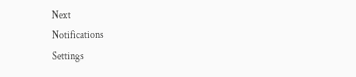Next
Notifications
Settings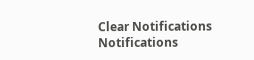Clear Notifications
Notifications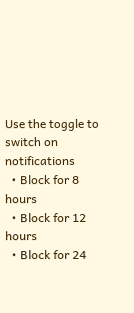Use the toggle to switch on notifications
  • Block for 8 hours
  • Block for 12 hours
  • Block for 24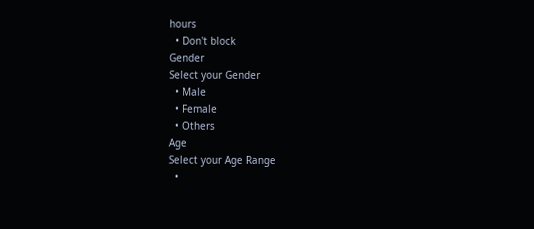hours
  • Don't block
Gender
Select your Gender
  • Male
  • Female
  • Others
Age
Select your Age Range
  •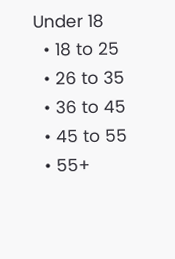Under 18
  • 18 to 25
  • 26 to 35
  • 36 to 45
  • 45 to 55
  • 55+